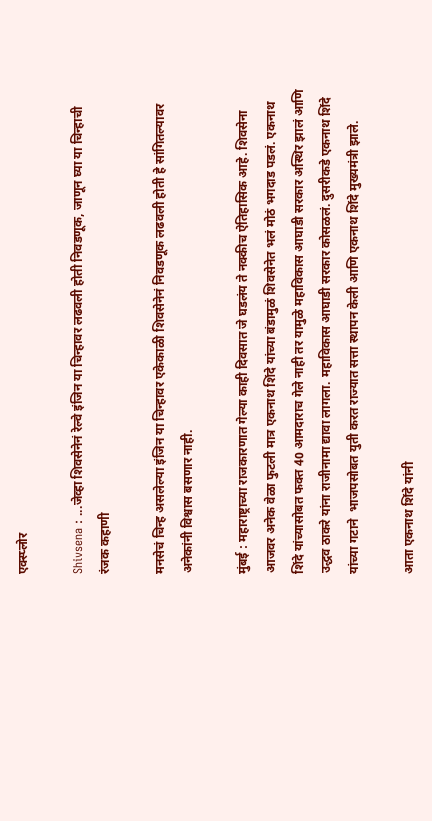एक्स्प्लोर

Shivsena : ...जेव्हा शिवसेनेनं रेल्वे इंजिन या चिन्हावर लढवली होती निवडणूक, जाणून घ्या या चिन्हाची रंजक कहाणी

मनसेचं चिन्ह असलेल्या इंजिन या चिन्हावर एकेकाळी शिवसेनेनं निवडणूक लढवली होती हे सांगितल्यावर अनेकांनी विश्वास बसणार नाही.

मुंबई : महाराष्ट्राच्या राजकारणात गेल्या काही दिवसात जे घडलंय ते नक्कीच ऐतिहासिक आहे. शिवसेना आजवर अनेक वेळा फुटली मात्र एकनाथ शिंदे यांच्या बंडामुळं शिवसेनेत भलं मोठं भगदाड पडलं. एकनाथ शिंदे यांच्यासोबत फक्त 40 आमदाराच गेले नाही तर यामुळे महाविकास आघाडी सरकार अस्थिर झालं आणि उद्धव ठाकरे यांना राजीनामा द्यावा लागला. महाविकास आघाडी सरकार कोसळलं. दुसरीकडे एकनाथ शिंदे यांच्या गटाने  भाजपसोबत युती करत राज्यात सत्ता स्थापन केली आणि एकनाथ शिंदे मुख्यमंत्री झाले.

आता एकनाथ शिंदे यांनी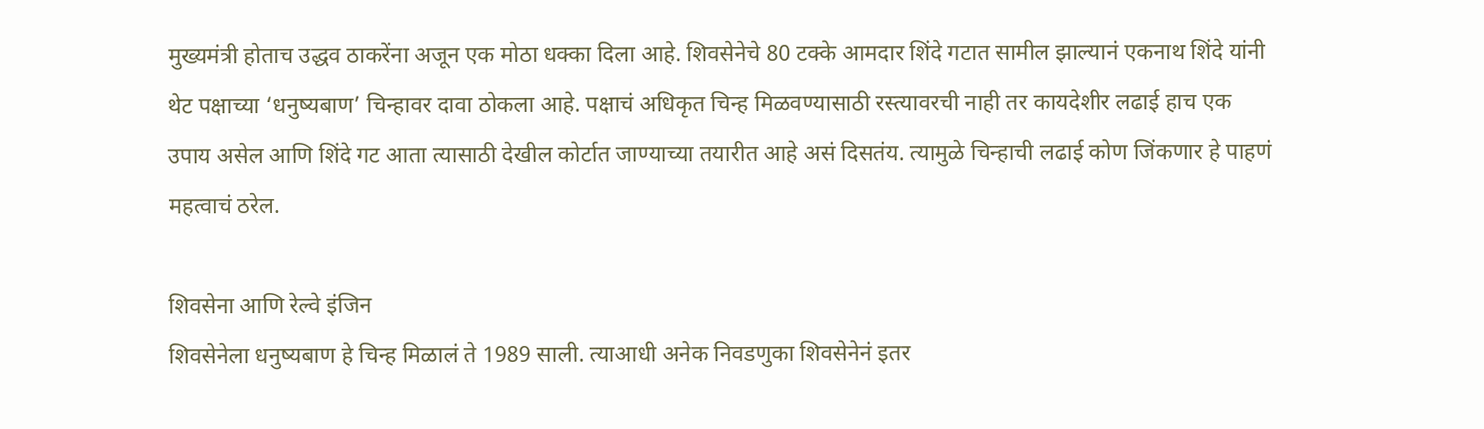मुख्यमंत्री होताच उद्धव ठाकरेंना अजून एक मोठा धक्का दिला आहे. शिवसेनेचे 80 टक्के आमदार शिंदे गटात सामील झाल्यानं एकनाथ शिंदे यांनी थेट पक्षाच्या ‘धनुष्यबाण’ चिन्हावर दावा ठोकला आहे. पक्षाचं अधिकृत चिन्ह मिळवण्यासाठी रस्त्यावरची नाही तर कायदेशीर लढाई हाच एक उपाय असेल आणि शिंदे गट आता त्यासाठी देखील कोर्टात जाण्याच्या तयारीत आहे असं दिसतंय. त्यामुळे चिन्हाची लढाई कोण जिंकणार हे पाहणं महत्वाचं ठरेल.

शिवसेना आणि रेल्वे इंजिन
शिवसेनेला धनुष्यबाण हे चिन्ह मिळालं ते 1989 साली. त्याआधी अनेक निवडणुका शिवसेनेनं इतर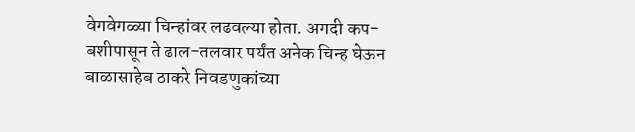वेगवेगळ्या चिन्हांवर लढवल्या होता. अगदी कप-बशीपासून ते ढाल-तलवार पर्यंत अनेक चिन्ह घेऊन बाळासाहेब ठाकरे निवडणुकांच्या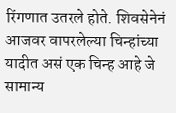रिंगणात उतरले होते. शिवसेनेनं आजवर वापरलेल्या चिन्हांच्या यादीत असं एक चिन्ह आहे जे सामान्य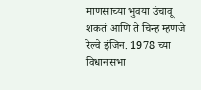माणसाच्या भुवया उंचावू शकतं आणि ते चिन्ह म्हणजे रेल्वे इंजिन. 1978 च्या विधानसभा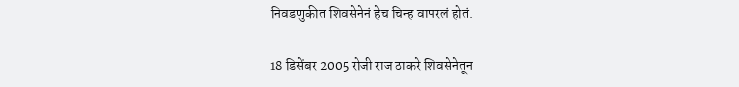निवडणुकीत शिवसेनेनं हेच चिन्ह वापरलं होतं.

18 डिसेंबर 2005 रोजी राज ठाकरे शिवसेनेतून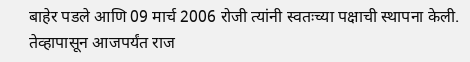बाहेर पडले आणि 09 मार्च 2006 रोजी त्यांनी स्वतःच्या पक्षाची स्थापना केली. तेव्हापासून आजपर्यंत राज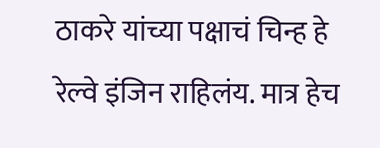ठाकरे यांच्या पक्षाचं चिन्ह हे रेल्वे इंजिन राहिलंय. मात्र हेच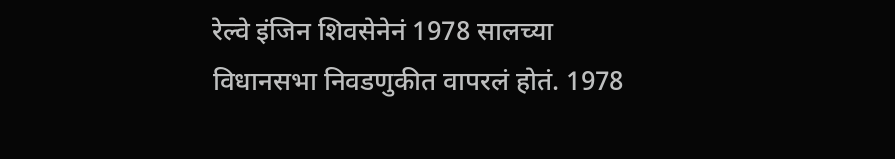रेल्वे इंजिन शिवसेनेनं 1978 सालच्या विधानसभा निवडणुकीत वापरलं होतं. 1978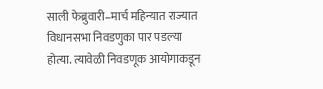साली फेब्रुवारी–मार्च महिन्यात राज्यात विधानसभा निवडणुका पार पडल्या होत्या. त्यावेळी निवडणूक आयोगाकडून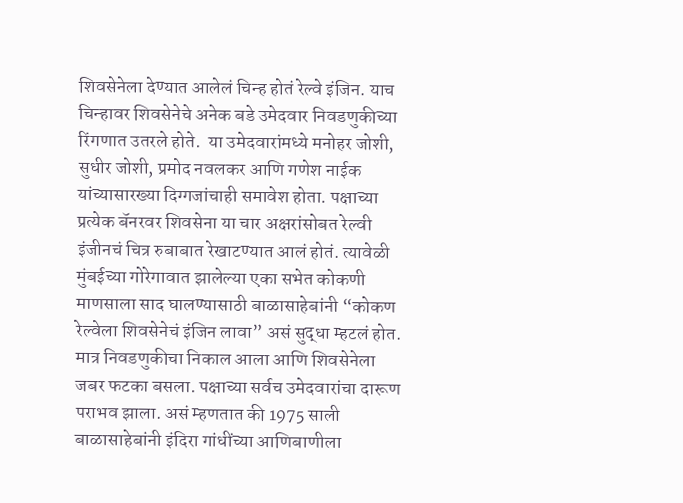शिवसेनेला देण्यात आलेलं चिन्ह होतं रेल्वे इंजिन. याच चिन्हावर शिवसेनेचे अनेक बडे उमेदवार निवडणुकीच्या रिंगणात उतरले होते.  या उमेदवारांमध्ये मनोहर जोशी, सुधीर जोशी, प्रमोद नवलकर आणि गणेश नाईक यांच्यासारख्या दिग्गजांचाही समावेश होता. पक्षाच्या प्रत्येक बॅनरवर शिवसेना या चार अक्षरांसोबत रेल्वी इंजीनचं चित्र रुबाबात रेखाटण्यात आलं होतं. त्यावेळी मुंबईच्या गोरेगावात झालेल्या एका सभेत कोकणी माणसाला साद घालण्यासाठी बाळासाहेबांनी “कोकण रेल्वेला शिवसेनेचं इंजिन लावा” असं सुद्धा म्हटलं होत. मात्र निवडणुकीचा निकाल आला आणि शिवसेनेला जबर फटका बसला. पक्षाच्या सर्वच उमेदवारांचा दारूण पराभव झाला. असं म्हणतात की 1975 साली बाळासाहेबांनी इंदिरा गांधींच्या आणिबाणीला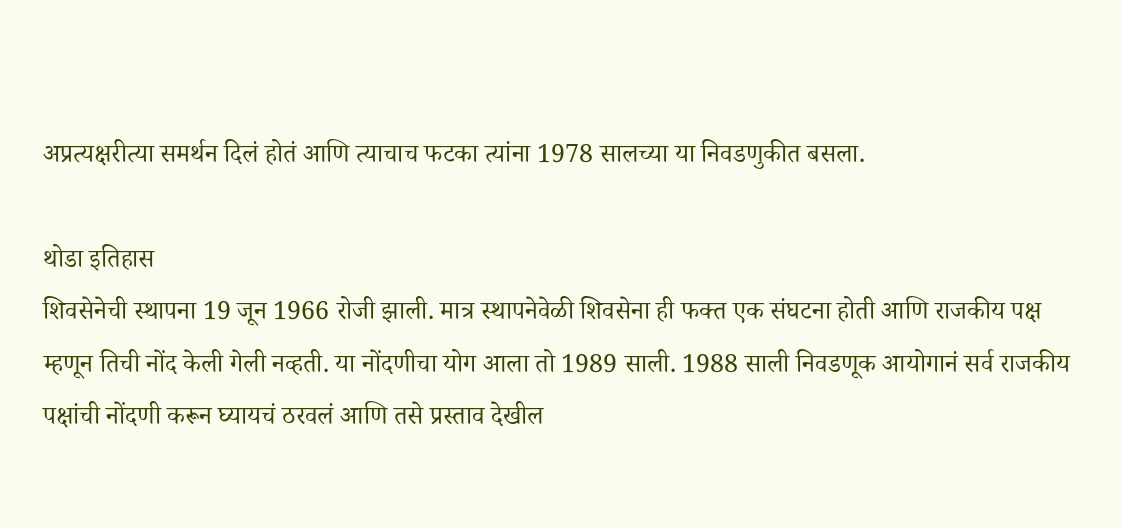अप्रत्यक्षरीत्या समर्थन दिलं होतं आणि त्याचाच फटका त्यांना 1978 सालच्या या निवडणुकीत बसला.

थोडा इतिहास
शिवसेनेची स्थापना 19 जून 1966 रोजी झाली. मात्र स्थापनेवेळी शिवसेना ही फक्त एक संघटना होती आणि राजकीय पक्ष म्हणून तिची नोंद केली गेली नव्हती. या नोंदणीचा योग आला तो 1989 साली. 1988 साली निवडणूक आयोगानं सर्व राजकीय पक्षांची नोंदणी करून घ्यायचं ठरवलं आणि तसे प्रस्ताव देखील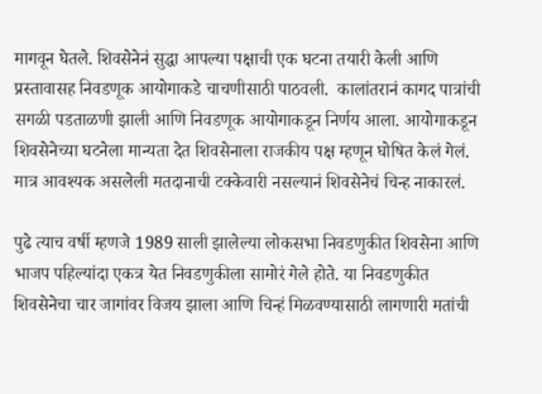मागवून घेतले. शिवसेनेनं सुद्धा आपल्या पक्षाची एक घटना तयारी केली आणि प्रस्तावासह निवडणूक आयोगाकडे चाचणीसाठी पाठवली.  कालांतरानं कागद पात्रांची  सगळी पडताळणी झाली आणि निवडणूक आयोगाकडून निर्णय आला. आयोगाकडून शिवसेनेच्या घटनेला मान्यता देत शिवसेनाला राजकीय पक्ष म्हणून घोषित केलं गेलं. मात्र आवश्यक असलेली मतदानाची टक्केवारी नसल्यानं शिवसेनेचं चिन्ह नाकारलं.

पुढे त्याच वर्षी म्हणजे 1989 साली झालेल्या लोकसभा निवडणुकीत शिवसेना आणि भाजप पहिल्यांदा एकत्र येत निवडणुकीला सामोरं गेले होते. या निवडणुकीत शिवसेनेचा चार जागांवर विजय झाला आणि चिन्हं मिळवण्यासाठी लागणारी मतांची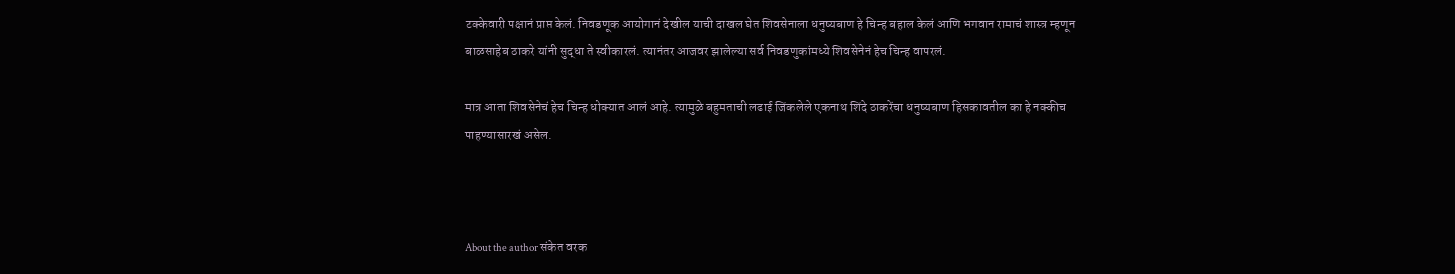टक्केवारी पक्षानं प्राप्त केलं. निवडणूक आयोगानं देखील याची दाखल घेत शिवसेनाला धनुष्यबाण हे चिन्ह बहाल केलं आणि भगवान रामाचं शास्त्र म्हणून बाळसाहेब ठाकरे यांनी सुद्धा ते स्वीकारलं. त्यानंतर आजवर झालेल्या सर्व निवडणुकांमध्ये शिवसेनेनं हेच चिन्ह वापरलं.

मात्र आता शिवसेनेचं हेच चिन्ह धोक्यात आलं आहे. त्यामुळे बहुमताची लढाई जिंकलेले एकनाथ शिंदे ठाकरेंचा धनुष्यबाण हिसकावतील का हे नक्कीच पाहण्यासारखं असेल.



About the author संकेत वरक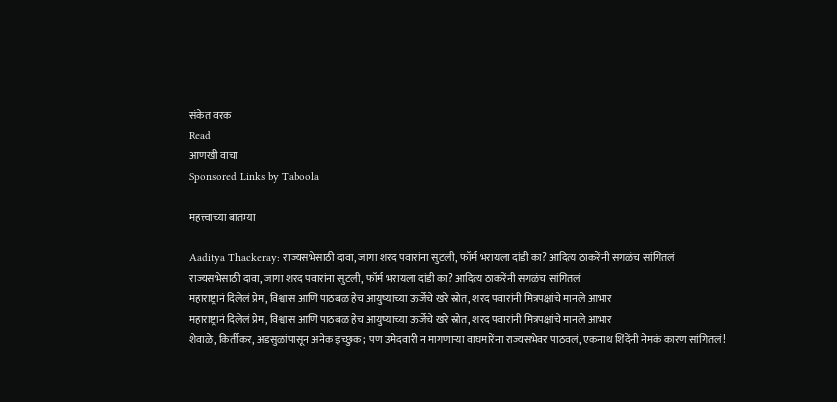संकेत वरक
Read
आणखी वाचा
Sponsored Links by Taboola

महत्त्वाच्या बातम्या

Aaditya Thackeray: राज्यसभेसाठी दावा, जागा शरद पवारांना सुटली, फॉर्म भरायला दांडी का? आदित्य ठाकरेंनी सगळंच सांगितलं
राज्यसभेसाठी दावा, जागा शरद पवारांना सुटली, फॉर्म भरायला दांडी का? आदित्य ठाकरेंनी सगळंच सांगितलं
महाराष्ट्रानं दिलेलं प्रेम, विश्वास आणि पाठबळ हेच आयुष्याच्या ऊर्जेचे खरे स्रोत, शरद पवारांनी मित्रपक्षांचे मानले आभार
महाराष्ट्रानं दिलेलं प्रेम, विश्वास आणि पाठबळ हेच आयुष्याच्या ऊर्जेचे खरे स्रोत, शरद पवारांनी मित्रपक्षांचे मानले आभार
शेवाळे, किर्तीकर, अडसुळांपासून अनेक इच्छुक; पण उमेदवारी न मागणाऱ्या वाघमारेंना राज्यसभेवर पाठवलं, एकनाथ शिंदेंनी नेमकं कारण सांगितलं!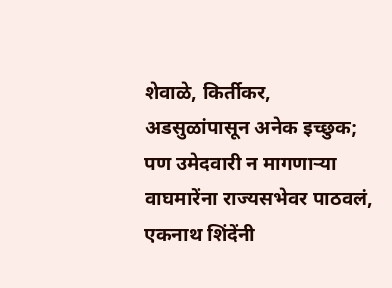शेवाळे, किर्तीकर, अडसुळांपासून अनेक इच्छुक; पण उमेदवारी न मागणाऱ्या वाघमारेंना राज्यसभेवर पाठवलं, एकनाथ शिंदेंनी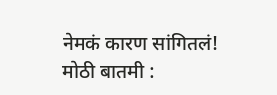नेमकं कारण सांगितलं!
मोठी बातमी :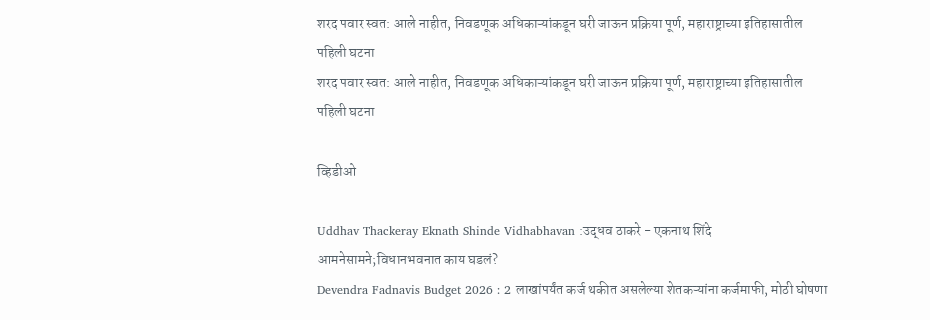शरद पवार स्वत: आले नाहीत, निवडणूक अधिकाऱ्यांकडून घरी जाऊन प्रक्रिया पूर्ण, महाराष्ट्राच्या इतिहासातील पहिली घटना
शरद पवार स्वत: आले नाहीत, निवडणूक अधिकाऱ्यांकडून घरी जाऊन प्रक्रिया पूर्ण, महाराष्ट्राच्या इतिहासातील पहिली घटना

व्हिडीओ

Uddhav Thackeray Eknath Shinde Vidhabhavan :उद्धव ठाकरे - एकनाथ शिंदे आमनेसामने;विधानभवनात काय घडलं?
Devendra Fadnavis Budget 2026 : 2 लाखांपर्यंत कर्ज थकीत असलेल्या शेतकऱ्यांना कर्जमाफी, मोठी घोषणा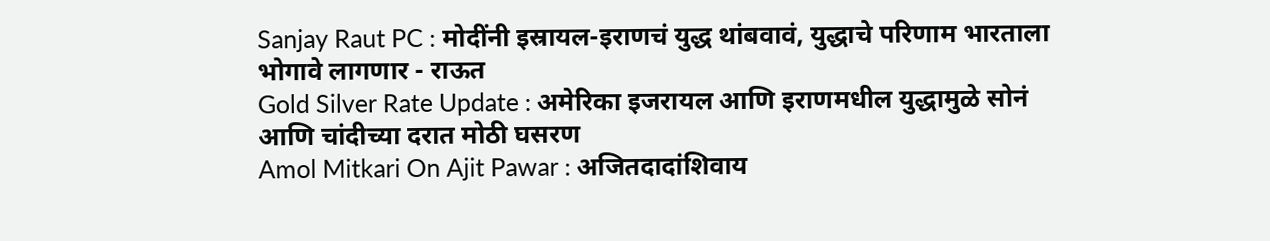Sanjay Raut PC : मोदींनी इस्रायल-इराणचं युद्ध थांबवावं, युद्धाचे परिणाम भारताला भोगावे लागणार - राऊत
Gold Silver Rate Update : अमेरिका इजरायल आणि इराणमधील युद्धामुळे सोनं आणि चांदीच्या दरात मोठी घसरण
Amol Mitkari On Ajit Pawar : अजितदादांशिवाय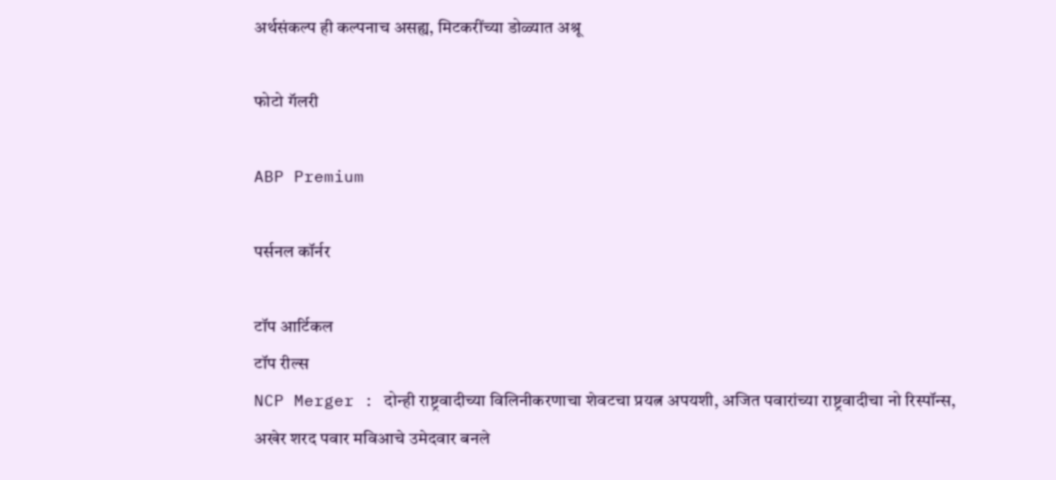अर्थसंकल्प ही कल्पनाच असह्य, मिटकरींच्या डोळ्यात अश्रू

फोटो गॅलरी

ABP Premium

पर्सनल कॉर्नर

टॉप आर्टिकल
टॉप रील्स
NCP Merger : दोन्ही राष्ट्रवादीच्या विलिनीकरणाचा शेवटचा प्रयत्न अपयशी, अजित पवारांच्या राष्ट्रवादीचा नो रिस्पॉन्स, अखेर शरद पवार मविआचे उमेदवार बनले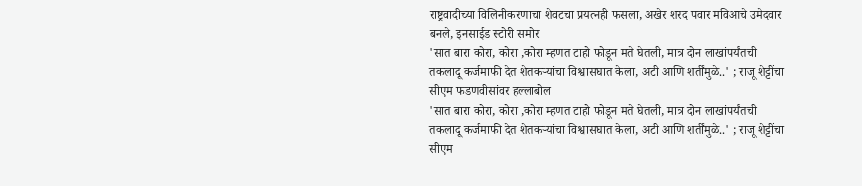राष्ट्रवादीच्या विलिनीकरणाचा शेवटचा प्रयत्नही फसला, अखेर शरद पवार मविआचे उमेदवार बनले, इनसाईड स्टोरी समोर
'सात बारा कोरा, कोरा ,कोरा म्हणत टाहो फोडून मते घेतली, मात्र दोन लाखांपर्यंतची तकलादू कर्जमाफी देत शेतकऱ्यांचा विश्वासघात केला, अटी आणि शर्तींमुळे..' ; राजू शेट्टींचा सीएम फडणवीसांवर हल्लाबोल
'सात बारा कोरा, कोरा ,कोरा म्हणत टाहो फोडून मते घेतली, मात्र दोन लाखांपर्यंतची तकलादू कर्जमाफी देत शेतकऱ्यांचा विश्वासघात केला, अटी आणि शर्तींमुळे..' ; राजू शेट्टींचा सीएम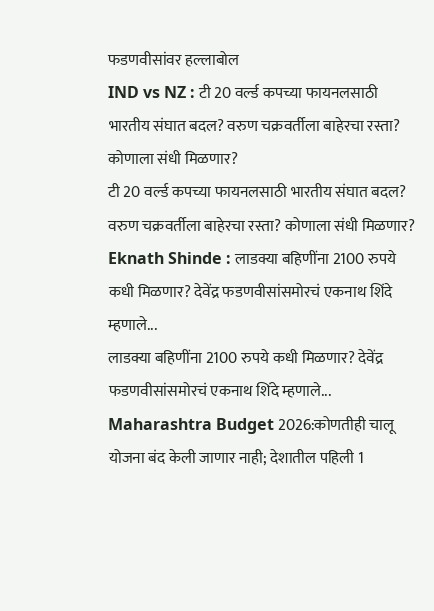फडणवीसांवर हल्लाबोल
IND vs NZ : टी 20 वर्ल्ड कपच्या फायनलसाठी भारतीय संघात बदल? वरुण चक्रवर्तीला बाहेरचा रस्ता? कोणाला संधी मिळणार?
टी 20 वर्ल्ड कपच्या फायनलसाठी भारतीय संघात बदल? वरुण चक्रवर्तीला बाहेरचा रस्ता? कोणाला संधी मिळणार?
Eknath Shinde : लाडक्या बहिणींना 2100 रुपये कधी मिळणार? देवेंद्र फडणवीसांसमोरचं एकनाथ शिंदे म्हणाले...
लाडक्या बहिणींना 2100 रुपये कधी मिळणार? देवेंद्र फडणवीसांसमोरचं एकनाथ शिंदे म्हणाले...
Maharashtra Budget 2026:कोणतीही चालू योजना बंद केली जाणार नाही; देशातील पहिली 1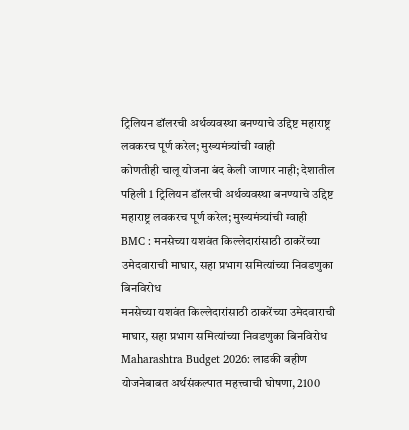ट्रिलियन डॉलरची अर्थव्यवस्था बनण्याचे उद्दिष्ट महाराष्ट्र लवकरच पूर्ण करेल; मुख्यमंत्र्यांची ग्वाही
कोणतीही चालू योजना बंद केली जाणार नाही; देशातील पहिली 1 ट्रिलियन डॉलरची अर्थव्यवस्था बनण्याचे उद्दिष्ट महाराष्ट्र लवकरच पूर्ण करेल; मुख्यमंत्र्यांची ग्वाही
BMC : मनसेच्या यशवंत किल्लेदारांसाठी ठाकरेंच्या उमेदवाराची माघार, सहा प्रभाग समित्यांच्या निवडणुका बिनविरोध
मनसेच्या यशवंत किल्लेदारांसाठी ठाकरेंच्या उमेदवाराची माघार, सहा प्रभाग समित्यांच्या निवडणुका बिनविरोध
Maharashtra Budget 2026: लाडकी बहीण योजनेबाबत अर्थसंकल्पात महत्त्वाची घोषणा, 2100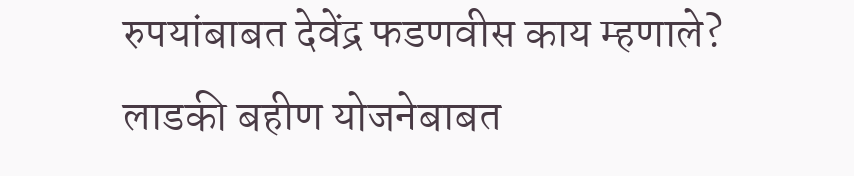रुपयांबाबत देवेंद्र फडणवीस काय म्हणाले?
लाडकी बहीण योजनेबाबत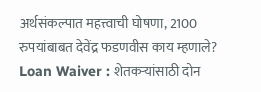अर्थसंकल्पात महत्त्वाची घोषणा, 2100 रुपयांबाबत देवेंद्र फडणवीस काय म्हणाले?
Loan Waiver : शेतकऱ्यांसाठी दोन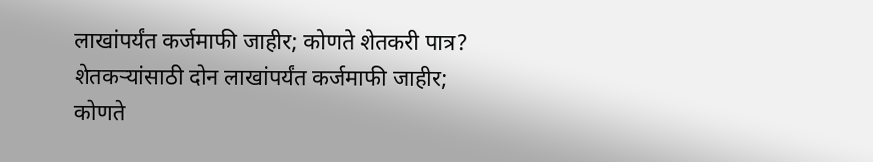लाखांपर्यंत कर्जमाफी जाहीर; कोणते शेतकरी पात्र?
शेतकऱ्यांसाठी दोन लाखांपर्यंत कर्जमाफी जाहीर; कोणते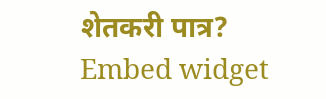शेतकरी पात्र?
Embed widget